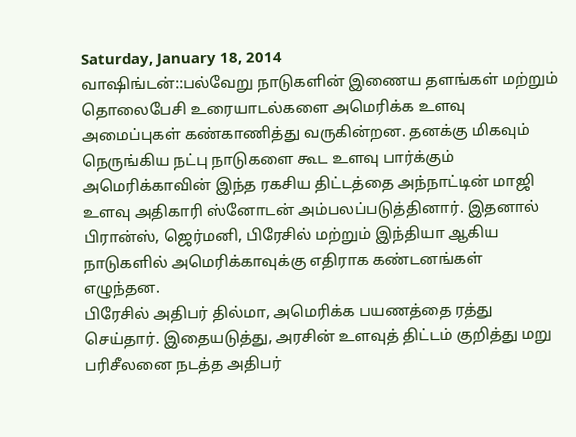Saturday, January 18, 2014
வாஷிங்டன்::பல்வேறு நாடுகளின் இணைய தளங்கள் மற்றும் தொலைபேசி உரையாடல்களை அமெரிக்க உளவு அமைப்புகள் கண்காணித்து வருகின்றன. தனக்கு மிகவும் நெருங்கிய நட்பு நாடுகளை கூட உளவு பார்க்கும் அமெரிக்காவின் இந்த ரகசிய திட்டத்தை அந்நாட்டின் மாஜி உளவு அதிகாரி ஸ்னோடன் அம்பலப்படுத்தினார். இதனால் பிரான்ஸ், ஜெர்மனி, பிரேசில் மற்றும் இந்தியா ஆகிய நாடுகளில் அமெரிக்காவுக்கு எதிராக கண்டனங்கள் எழுந்தன.
பிரேசில் அதிபர் தில்மா, அமெரிக்க பயணத்தை ரத்து செய்தார். இதையடுத்து, அரசின் உளவுத் திட்டம் குறித்து மறு பரிசீலனை நடத்த அதிபர்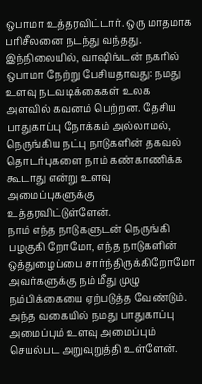ஒபாமா உத்தரவிட்டார். ஒரு மாதமாக பரிசீலனை நடந்து வந்தது. இந்நிலையில், வாஷிங்டன் நகரில் ஒபாமா நேற்று பேசியதாவது: நமது உளவு நடவடிக்கைகள் உலக அளவில் கவனம் பெற்றன. தேசிய பாதுகாப்பு நோக்கம் அல்லாமல், நெருங்கிய நட்பு நாடுகளின் தகவல் தொடர்புகளை நாம் கண்காணிக்க கூடாது என்று உளவு அமைப்புகளுக்கு உத்தரவிட்டுள்ளேன்.
நாம் எந்த நாடுகளுடன் நெருங்கி பழகுகி றோமோ, எந்த நாடுகளின் ஒத்துழைப்பை சார்ந்திருக்கிறோமோ அவர்களுக்கு நம் மீது முழு நம்பிக்கையை ஏற்படுத்த வேண்டும். அந்த வகையில் நமது பாதுகாப்பு அமைப்பும் உளவு அமைப்பும் செயல்பட அறுவுறுத்தி உள்ளேன்.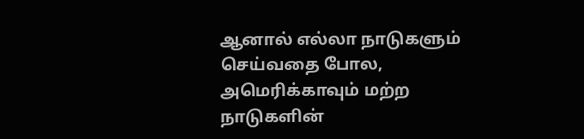ஆனால் எல்லா நாடுகளும் செய்வதை போல, அமெரிக்காவும் மற்ற நாடுகளின்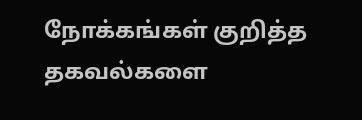நோக்கங்கள் குறித்த தகவல்களை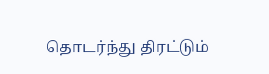தொடர்ந்து திரட்டும்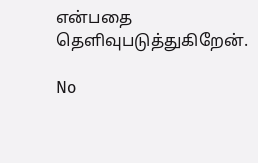என்பதை தெளிவுபடுத்துகிறேன்.

No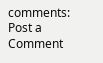comments:
Post a Comment